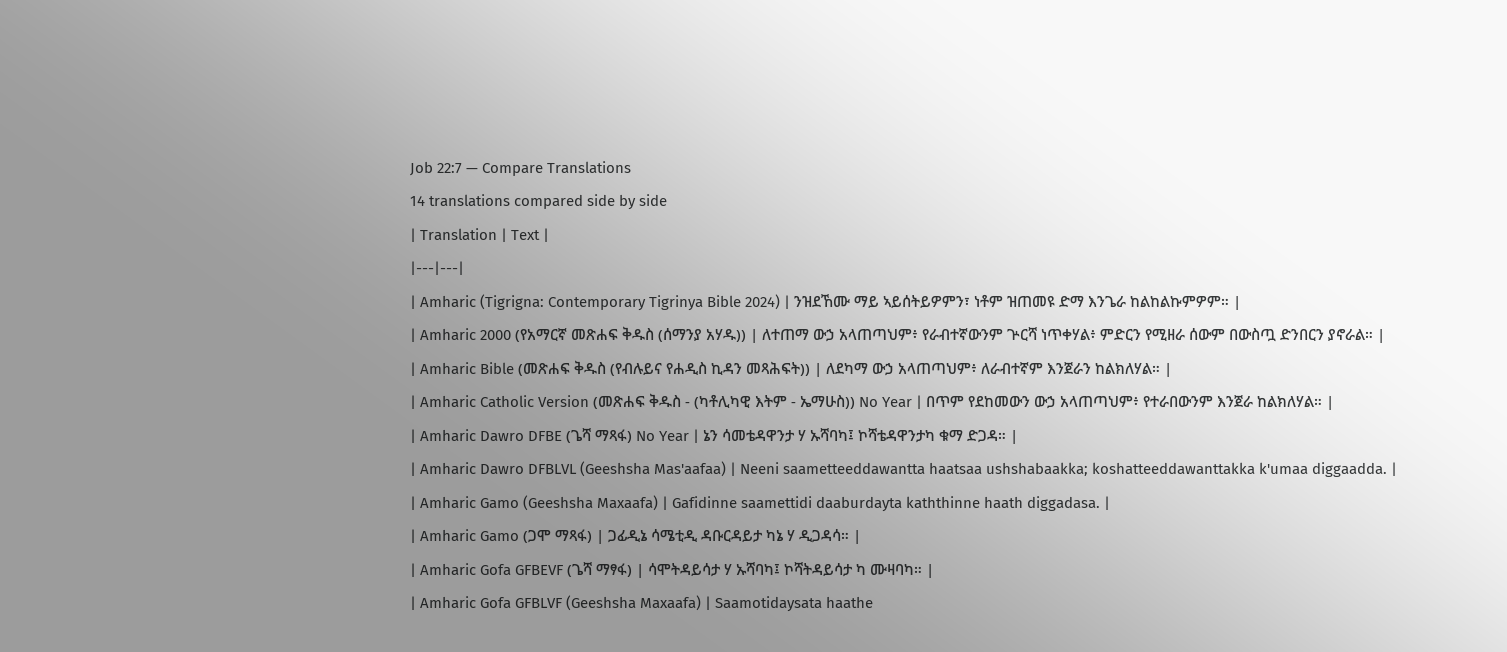Job 22:7 — Compare Translations
14 translations compared side by side
| Translation | Text |
|---|---|
| Amharic (Tigrigna: Contemporary Tigrinya Bible 2024) | ንዝደኸሙ ማይ ኣይሰትይዎምን፣ ነቶም ዝጠመዩ ድማ እንጌራ ከልከልኩምዎም። |
| Amharic 2000 (የአማርኛ መጽሐፍ ቅዱስ (ሰማንያ አሃዱ)) | ለተጠማ ውኃ አላጠጣህም፥ የራብተኛውንም ጕርሻ ነጥቀሃል፥ ምድርን የሚዘራ ሰውም በውስጧ ድንበርን ያኖራል። |
| Amharic Bible (መጽሐፍ ቅዱስ (የብሉይና የሐዲስ ኪዳን መጻሕፍት)) | ለደካማ ውኃ አላጠጣህም፥ ለራብተኛም እንጀራን ከልክለሃል። |
| Amharic Catholic Version (መጽሐፍ ቅዱስ - (ካቶሊካዊ እትም - ኤማሁስ)) No Year | በጥም የደከመውን ውኃ አላጠጣህም፥ የተራበውንም እንጀራ ከልክለሃል። |
| Amharic Dawro DFBE (ጌሻ ማጻፋ) No Year | ኔን ሳመቴዳዋንታ ሃ ኡሻባካ፤ ኮሻቴዳዋንታካ ቁማ ድጋዳ። |
| Amharic Dawro DFBLVL (Geeshsha Mas'aafaa) | Neeni saametteeddawantta haatsaa ushshabaakka; koshatteeddawanttakka k'umaa diggaadda. |
| Amharic Gamo (Geeshsha Maxaafa) | Gafidinne saamettidi daaburdayta kaththinne haath diggadasa. |
| Amharic Gamo (ጋሞ ማጻፋ) | ጋፊዲኔ ሳሜቲዲ ዳቡርዳይታ ካኔ ሃ ዲጋዳሳ። |
| Amharic Gofa GFBEVF (ጌሻ ማፃፋ) | ሳሞትዳይሳታ ሃ ኡሻባካ፤ ኮሻትዳይሳታ ካ ሙዛባካ። |
| Amharic Gofa GFBLVF (Geeshsha Maxaafa) | Saamotidaysata haathe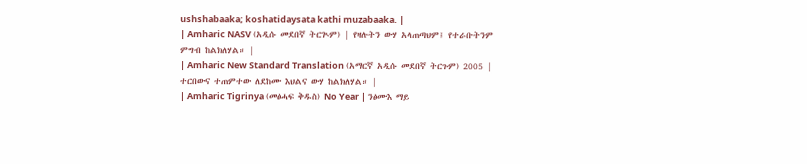ushshabaaka; koshatidaysata kathi muzabaaka. |
| Amharic NASV (አዲሱ መደበኛ ትርጒም) | የዛሉትን ውሃ አላጠጣህም፤ የተራቡትንም ምግብ ከልክለሃል። |
| Amharic New Standard Translation (አማርኛ አዲሱ መደበኛ ትርጉም) 2005 | ተርበውና ተጠምተው ለደከሙ እህልና ውሃ ከልክለሃል። |
| Amharic Tigrinya (መፅሓፍ ቅዱስ) No Year | ንፅሙእ ማይ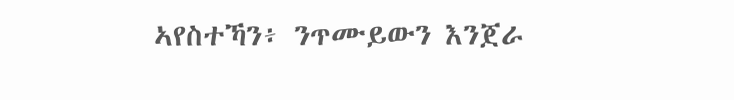ኣየስተኻን፥ ንጥሙይውን እንጀራ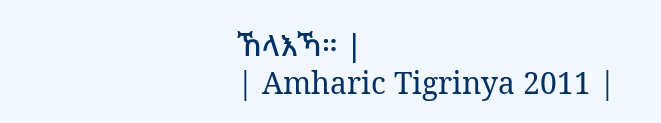ኸላእኻ። |
| Amharic Tigrinya 2011 |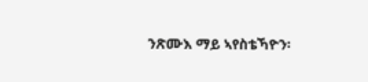ንጽሙእ ማይ ኣየስቴኻዮን፡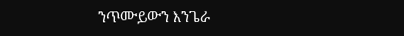ንጥሙይውን እንጌራ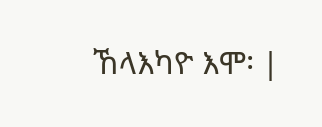ኸላእካዮ እሞ፡ |